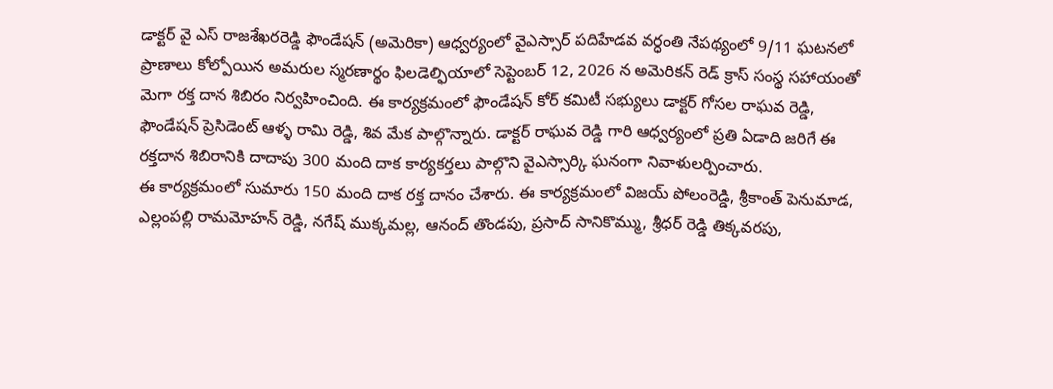డాక్టర్ వై ఎస్ రాజశేఖరరెడ్డి ఫౌండేషన్ (అమెరికా) ఆధ్వర్యంలో వైఎస్సార్ పదిహేడవ వర్ధంతి నేపథ్యంలో 9/11 ఘటనలో ప్రాణాలు కోల్పోయిన అమరుల స్మరణార్థం ఫిలడెల్ఫియాలో సెప్టెంబర్ 12, 2026 న అమెరికన్ రెడ్ క్రాస్ సంస్థ సహాయంతో మెగా రక్త దాన శిబిరం నిర్వహించింది. ఈ కార్యక్రమంలో ఫౌండేషన్ కోర్ కమిటీ సభ్యులు డాక్టర్ గోసల రాఘవ రెడ్డి, ఫౌండేషన్ ప్రెసిడెంట్ ఆళ్ళ రామి రెడ్డి, శివ మేక పాల్గొన్నారు. డాక్టర్ రాఘవ రెడ్డి గారి ఆధ్వర్యంలో ప్రతి ఏడాది జరిగే ఈ రక్తదాన శిబిరానికి దాదాపు 300 మంది దాక కార్యకర్తలు పాల్గొని వైఎస్సార్కి ఘనంగా నివాళులర్పించారు.
ఈ కార్యక్రమంలో సుమారు 150 మంది దాక రక్త దానం చేశారు. ఈ కార్యక్రమంలో విజయ్ పోలంరెడ్డి, శ్రీకాంత్ పెనుమాడ, ఎల్లంపల్లి రామమోహన్ రెడ్డి, నగేష్ ముక్కమల్ల, ఆనంద్ తొండపు, ప్రసాద్ సానికొమ్ము, శ్రీధర్ రెడ్డి తిక్కవరపు,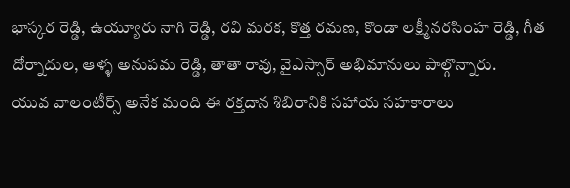భాస్కర రెడ్డి, ఉయ్యూరు నాగి రెడ్డి, రవి మరక, కొత్త రమణ, కొండా లక్ష్మీనరసింహ రెడ్డి, గీత దోర్నాదుల, ఆళ్ళ అనుపమ రెడ్డి, తాతా రావు, వైఎస్సార్ అభిమానులు పాల్గొన్నారు.
యువ వాలంటీర్స్ అనేక మంది ఈ రక్తదాన శిబిరానికి సహాయ సహకారాలు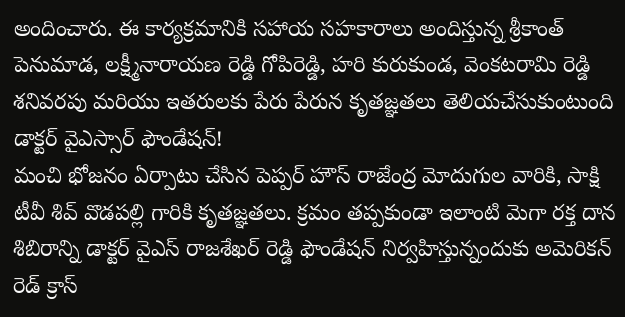అందించారు. ఈ కార్యక్రమానికి సహాయ సహకారాలు అందిస్తున్న శ్రీకాంత్ పెనుమాడ, లక్ష్మీనారాయణ రెడ్డి గోపిరెడ్డి, హరి కురుకుండ, వెంకటరామి రెడ్డి శనివరపు మరియు ఇతరులకు పేరు పేరున కృతజ్ఞతలు తెలియచేసుకుంటుంది డాక్టర్ వైఎస్సార్ ఫౌండేషన్!
మంచి భోజనం ఏర్పాటు చేసిన పెప్పర్ హౌస్ రాజేంద్ర మోదుగుల వారికి, సాక్షి టీవీ శివ్ వొడపల్లి గారికి కృతజ్ఞతలు. క్రమం తప్పకుండా ఇలాంటి మెగా రక్త దాన శిబిరాన్ని డాక్టర్ వైఎస్ రాజశేఖర్ రెడ్డి ఫౌండేషన్ నిర్వహిస్తున్నందుకు అమెరికన్ రెడ్ క్రాస్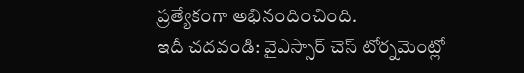ప్రత్యేకంగా అభినందించింది.
ఇదీ చదవండి: వైఎస్సార్ చెస్ టోర్నమెంట్లో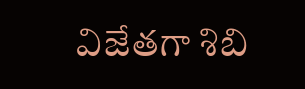విజేతగా శిబి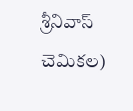శ్రీనివాస్ చెమికల)